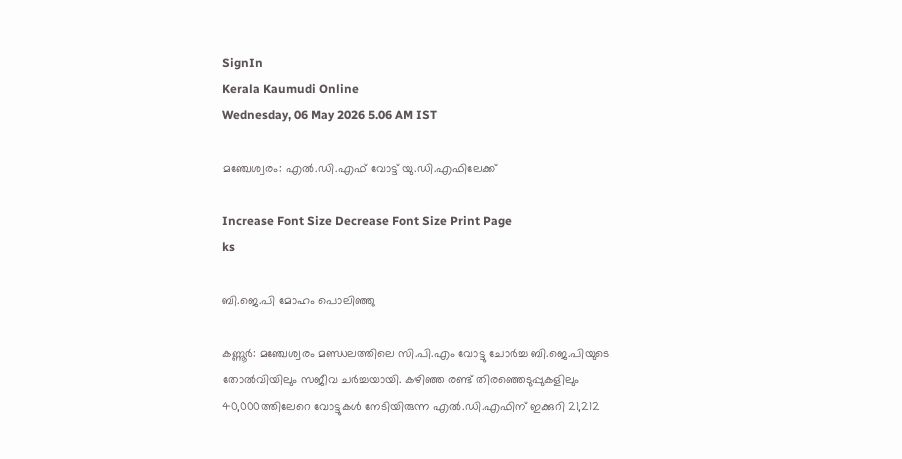SignIn
Kerala Kaumudi Online
Wednesday, 06 May 2026 5.06 AM IST

മഞ്ചേശ്വരം: എൽ.ഡി.എഫ് വോട്ട് യു.ഡി.എഫിലേക്ക്

Increase Font Size Decrease Font Size Print Page
ks

ബി.ജെ.പി മോഹം പൊലിഞ്ഞു

കണ്ണൂർ: മഞ്ചേശ്വരം മണ്ഡലത്തിലെ സി.പി.എം വോട്ടു ചോർച്ച ബി.ജെ.പിയുടെ തോൽവിയിലും സജീവ ച‌ർച്ചയായി. കഴിഞ്ഞ രണ്ട് തിരഞ്ഞെടുപ്പുകളിലും 40,000ത്തിലേറെ വോട്ടുകൾ നേടിയിരുന്ന എൽ.ഡി.എഫിന് ഇക്കുറി 21,212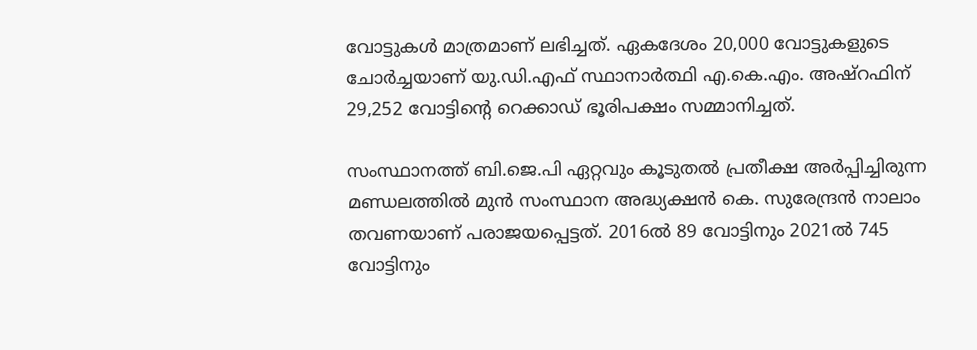വോട്ടുകൾ മാത്രമാണ് ലഭിച്ചത്. ഏകദേശം 20,000 വോട്ടുകളുടെ ചോർച്ചയാണ് യു.ഡി.എഫ് സ്ഥാനാർത്ഥി എ.കെ.എം. അഷ്റഫിന് 29,252 വോട്ടിന്റെ റെക്കാഡ് ഭൂരിപക്ഷം സമ്മാനിച്ചത്.

സംസ്ഥാനത്ത് ബി.ജെ.പി ഏറ്റവും കൂടുതൽ പ്രതീക്ഷ അർപ്പിച്ചിരുന്ന മണ്ഡലത്തിൽ മുൻ സംസ്ഥാന അദ്ധ്യക്ഷൻ കെ. സുരേന്ദ്രൻ നാലാം തവണയാണ് പരാജയപ്പെട്ടത്. 2016ൽ 89 വോട്ടിനും 2021ൽ 745 വോട്ടിനും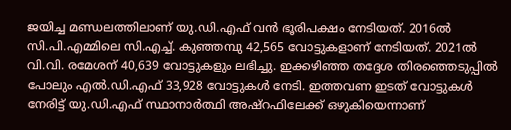ജയിച്ച മണ്ഡലത്തിലാണ് യു.ഡി.എഫ് വൻ ഭൂരിപക്ഷം നേടിയത്. 2016ൽ സി.പി.എമ്മിലെ സി.എച്ച്. കുഞ്ഞമ്പു 42,565 വോട്ടുകളാണ് നേടിയത്. 2021ൽ വി.വി. രമേശന് 40,639 വോട്ടുകളും ലഭിച്ചു. ഇക്കഴിഞ്ഞ തദ്ദേശ തിരഞ്ഞെടുപ്പിൽ പോലും എൽ.ഡി.എഫ് 33,928 വോട്ടുകൾ നേടി. ഇത്തവണ ഇടത് വോട്ടുകൾ നേരിട്ട് യു.ഡി.എഫ് സ്ഥാനാർത്ഥി അഷ്റഫിലേക്ക് ഒഴുകിയെന്നാണ്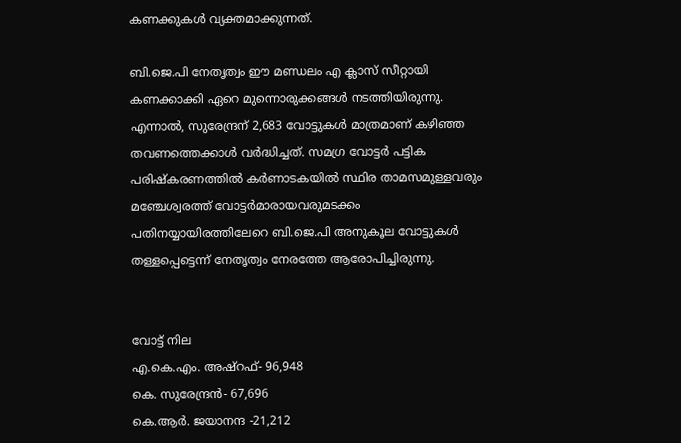കണക്കുകൾ വ്യക്തമാക്കുന്നത്.

ബി.ജെ.പി നേതൃത്വം ഈ മണ്ഡലം എ ക്ലാസ് സീറ്റായി കണക്കാക്കി ഏറെ മുന്നൊരുക്കങ്ങൾ നടത്തിയിരുന്നു. എന്നാൽ, സുരേന്ദ്രന് 2,683 വോട്ടുകൾ മാത്രമാണ് കഴിഞ്ഞ തവണത്തെക്കാൾ വർദ്ധിച്ചത്. സമഗ്ര വോട്ടർ പട്ടിക പരിഷ്‌കരണത്തിൽ കർണാടകയിൽ സ്ഥിര താമസമുള്ളവരും മഞ്ചേശ്വരത്ത് വോട്ടർമാരായവരുമടക്കം പതിനയ്യായിരത്തിലേറെ ബി.ജെ.പി അനുകൂല വോട്ടുകൾ തള്ളപ്പെട്ടെന്ന് നേതൃത്വം നേരത്തേ ആരോപിച്ചിരുന്നു.


വോട്ട് നില
എ.കെ.എം. അഷ്റഫ്- 96,948
കെ. സുരേന്ദ്രൻ- 67,696
കെ.ആർ. ജയാനന്ദ -21,212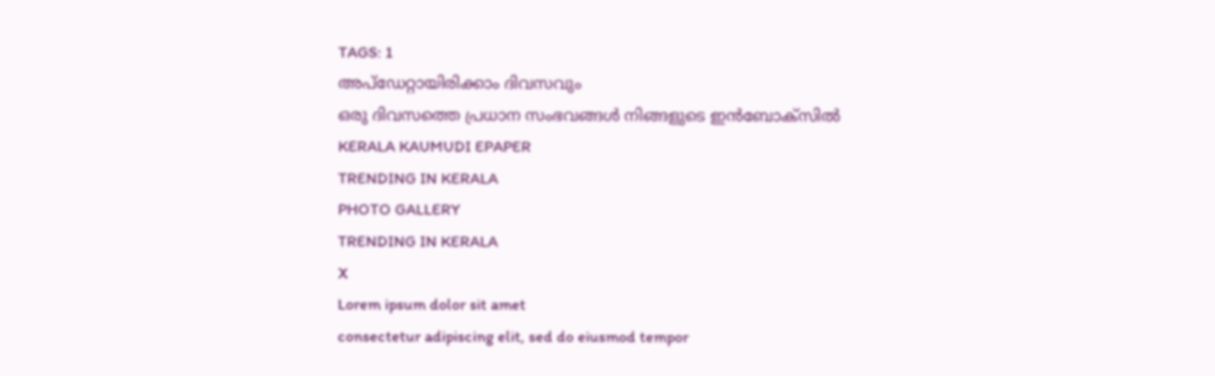TAGS: 1
അപ്ഡേറ്റായിരിക്കാം ദിവസവും
ഒരു ദിവസത്തെ പ്രധാന സംഭവങ്ങൾ നിങ്ങളുടെ ഇൻബോക്സിൽ
KERALA KAUMUDI EPAPER
TRENDING IN KERALA
PHOTO GALLERY
TRENDING IN KERALA
X
Lorem ipsum dolor sit amet
consectetur adipiscing elit, sed do eiusmod tempor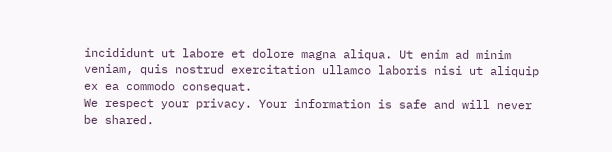incididunt ut labore et dolore magna aliqua. Ut enim ad minim veniam, quis nostrud exercitation ullamco laboris nisi ut aliquip ex ea commodo consequat.
We respect your privacy. Your information is safe and will never be shared.